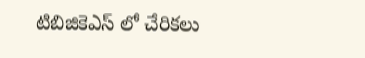టిబిజికెఎస్ లో చేరికలు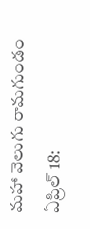మహా వెలుగు రామగుండం ఏప్రిల్ 18: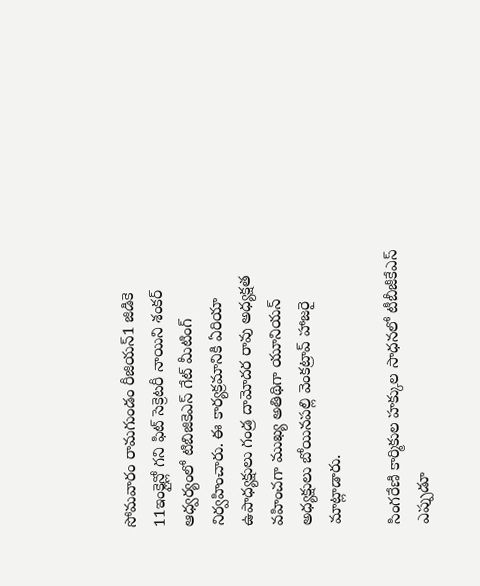సోమవారం రామగుండం రీజియన్1 జిడికె 11ఇంక్లైన్లో గని ఫిట్ సెక్రెటరీ నాయిని శంకర్ ఆధ్వర్యంలో టిబిజికెఎస్ గేట్ మీటింగ్ నిర్వహించారు. ఈ కార్యక్రమానికి ఏరియా ఉపాధ్యక్షులు గండ్ర దామోదర రావు అధ్యక్షత వహించగా ముఖ్య అతిథిగా యూనియన్ అధ్యక్షులు బోయినపల్లి వెంకట్రావ్ హాజరై మాట్లాడారు.

సింగరేణి కార్మికుల హక్కుల సాధనలో టీబీజీకేఎస్ ఎప్పుడూ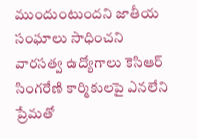ముందుంటుందని జాతీయ సంఘాలు సాధించని వారసత్వ ఉద్యోగాలు కెసిఆర్ సింగరేణి కార్మికులపై ఎనలేని ప్రేమతో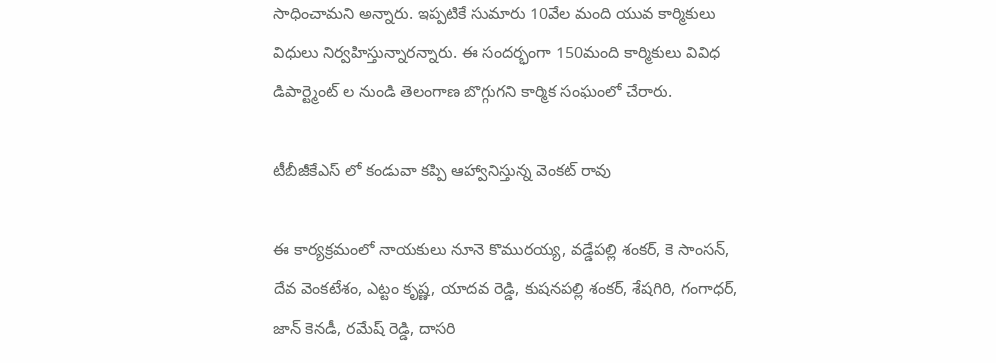సాధించామని అన్నారు. ఇప్పటికే సుమారు 10వేల మంది యువ కార్మికులు విధులు నిర్వహిస్తున్నారన్నారు. ఈ సందర్భంగా 150మంది కార్మికులు వివిధ డిపార్ట్మెంట్ ల నుండి తెలంగాణ బొగ్గుగని కార్మిక సంఘంలో చేరారు.

టీబీజీకేఎస్ లో కండువా కప్పి ఆహ్వానిస్తున్న వెంకట్ రావు

ఈ కార్యక్రమంలో నాయకులు నూనె కొమురయ్య, వడ్డేపల్లి శంకర్, కె సాంసన్, దేవ వెంకటేశం, ఎట్టం కృష్ణ, యాదవ రెడ్డి, కుషనపల్లి శంకర్, శేషగిరి, గంగాధర్, జాన్ కెనడీ, రమేష్ రెడ్డి, దాసరి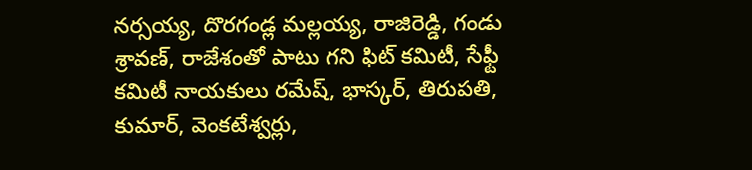నర్సయ్య, దొరగండ్ల మల్లయ్య, రాజిరెడ్డి, గండు శ్రావణ్, రాజేశంతో పాటు గని ఫిట్ కమిటీ, సేఫ్టీ కమిటీ నాయకులు రమేష్, భాస్కర్, తిరుపతి, కుమార్, వెంకటేశ్వర్లు,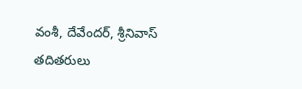వంశీ, దేవేందర్, శ్రీనివాస్ తదితరులు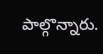పాల్గొన్నారు.